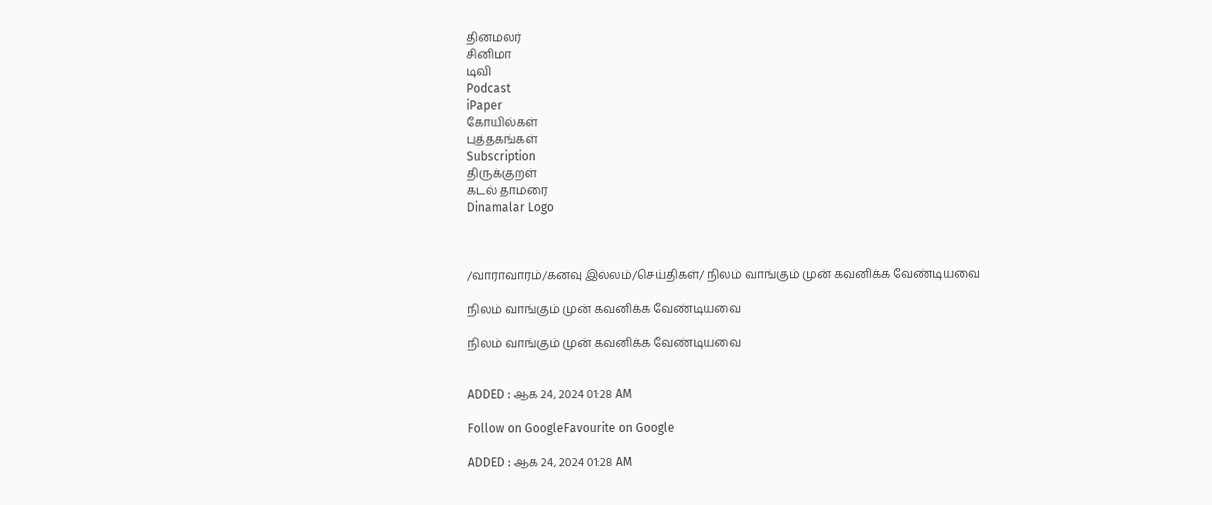தினமலர்
சினிமா
டிவி
Podcast
iPaper
கோயில்கள்
புத்தகங்கள்
Subscription
திருக்குறள்
கடல் தாமரை
Dinamalar Logo



/வாராவாரம்/கனவு இல்லம்/செய்திகள்/ நிலம் வாங்கும் முன் கவனிக்க வேண்டியவை

நிலம் வாங்கும் முன் கவனிக்க வேண்டியவை

நிலம் வாங்கும் முன் கவனிக்க வேண்டியவை


ADDED : ஆக 24, 2024 01:28 AM

Follow on GoogleFavourite on Google

ADDED : ஆக 24, 2024 01:28 AM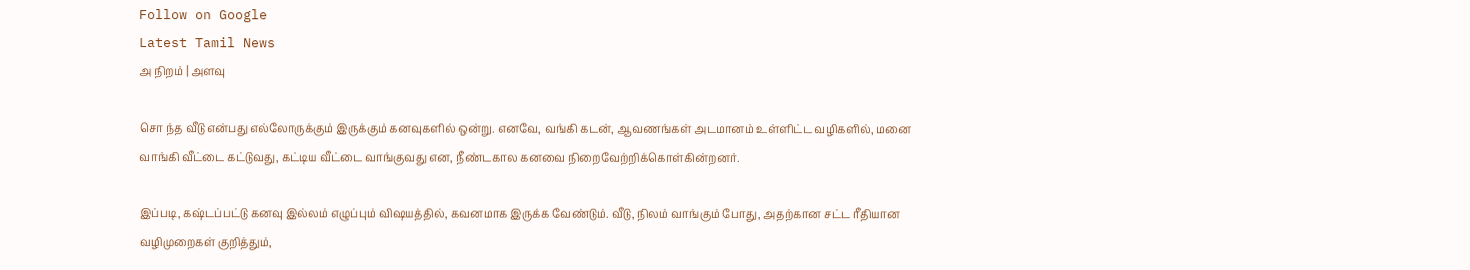Follow on Google
Latest Tamil News
அ நிறம் | அளவு

சொ ந்த வீடு என்பது எல்லோருக்கும் இருக்கும் கனவுகளில் ஒன்று. எனவே, வங்கி கடன், ஆவணங்கள் அடமானம் உள்ளிட்ட வழிகளில், மனை வாங்கி வீட்டை கட்டுவது, கட்டிய வீட்டை வாங்குவது என, நீண்டகால கனவை நிறைவேற்றிக்கொள்கின்றனர்.

இப்படி, கஷ்டப்பட்டு கனவு இல்லம் எழுப்பும் விஷயத்தில், கவனமாக இருக்க வேண்டும். வீடு, நிலம் வாங்கும் போது, அதற்கான சட்ட ரீதியான வழிமுறைகள் குறித்தும்,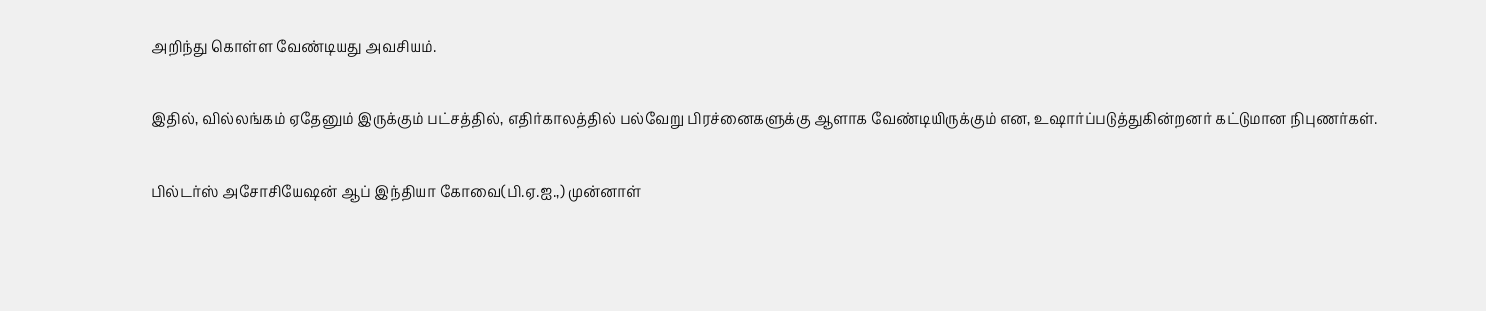அறிந்து கொள்ள வேண்டியது அவசியம்.

இதில், வில்லங்கம் ஏதேனும் இருக்கும் பட்சத்தில், எதிர்காலத்தில் பல்வேறு பிரச்னைகளுக்கு ஆளாக வேண்டியிருக்கும் என, உஷார்ப்படுத்துகின்றனர் கட்டுமான நிபுணர்கள்.

பில்டர்ஸ் அசோசியேஷன் ஆப் இந்தியா கோவை(பி.ஏ.ஐ.,) முன்னாள்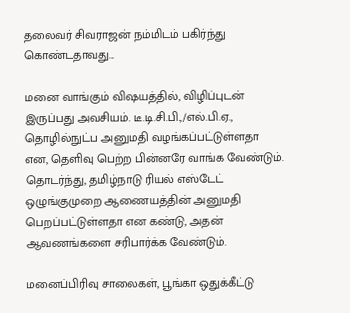தலைவர் சிவராஜன் நம்மிடம் பகிர்ந்து கொண்டதாவது...

மனை வாங்கும் விஷயத்தில், விழிப்புடன் இருப்பது அவசியம். டீ.டி.சி.பி.,/எல்.பி.ஏ., தொழில்நுட்ப அனுமதி வழங்கப்பட்டுள்ளதா என, தெளிவு பெற்ற பின்னரே வாங்க வேண்டும். தொடர்ந்து, தமிழ்நாடு ரியல் எஸ்டேட் ஒழுங்குமுறை ஆணையத்தின் அனுமதி பெறப்பட்டுள்ளதா என கண்டு, அதன் ஆவணங்களை சரிபார்க்க வேண்டும்.

மனைப்பிரிவு சாலைகள், பூங்கா ஒதுக்கீட்டு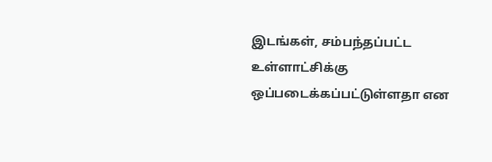இடங்கள், சம்பந்தப்பட்ட உள்ளாட்சிக்கு ஒப்படைக்கப்பட்டுள்ளதா என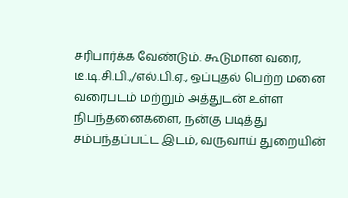சரிபார்க்க வேண்டும். கூடுமான வரை, டீ.டி.சி.பி.,/எல்.பி.ஏ., ஒப்புதல் பெற்ற மனை வரைபடம் மற்றும் அத்துடன் உள்ள நிபந்தனைகளை, நன்கு படித்து சம்பந்தப்பட்ட இடம், வருவாய் துறையின்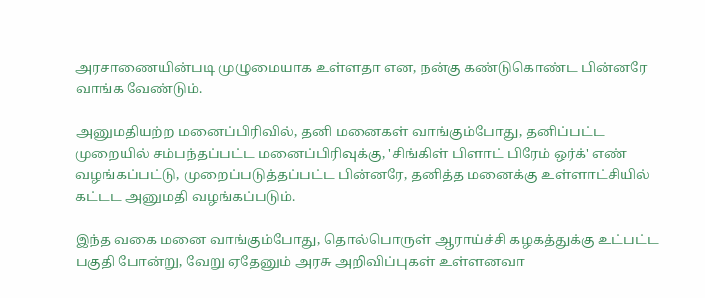அரசாணையின்படி முழுமையாக உள்ளதா என, நன்கு கண்டுகொண்ட பின்னரே வாங்க வேண்டும்.

அனுமதியற்ற மனைப்பிரிவில், தனி மனைகள் வாங்கும்போது, தனிப்பட்ட முறையில் சம்பந்தப்பட்ட மனைப்பிரிவுக்கு, 'சிங்கிள் பிளாட் பிரேம் ஒர்க்' எண் வழங்கப்பட்டு, முறைப்படுத்தப்பட்ட பின்னரே, தனித்த மனைக்கு உள்ளாட்சியில் கட்டட அனுமதி வழங்கப்படும்.

இந்த வகை மனை வாங்கும்போது, தொல்பொருள் ஆராய்ச்சி கழகத்துக்கு உட்பட்ட பகுதி போன்று, வேறு ஏதேனும் அரசு அறிவிப்புகள் உள்ளனவா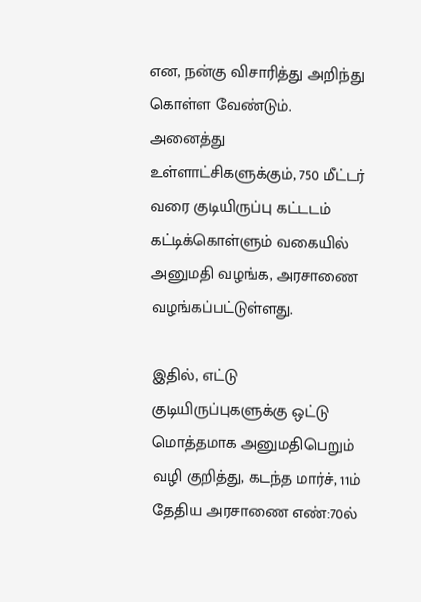என, நன்கு விசாரித்து அறிந்து கொள்ள வேண்டும். அனைத்து உள்ளாட்சிகளுக்கும், 750 மீட்டர் வரை குடியிருப்பு கட்டடம் கட்டிக்கொள்ளும் வகையில் அனுமதி வழங்க, அரசாணை வழங்கப்பட்டுள்ளது.

இதில், எட்டு குடியிருப்புகளுக்கு ஒட்டு மொத்தமாக அனுமதிபெறும் வழி குறித்து, கடந்த மார்ச், 11ம் தேதிய அரசாணை எண்:70ல்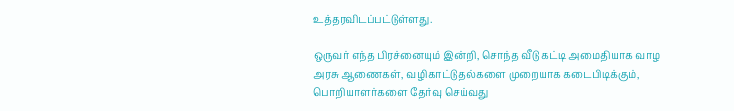உத்தரவிடப்பட்டுள்ளது.

ஒருவர் எந்த பிரச்னையும் இன்றி, சொந்த வீடு கட்டி அமைதியாக வாழ அரசு ஆணைகள், வழிகாட்டுதல்களை முறையாக கடைபிடிக்கும், பொறியாளர்களை தேர்வு செய்வது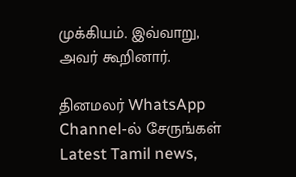முக்கியம். இவ்வாறு, அவர் கூறினார்.

தினமலர் WhatsApp Channel-ல் சேருங்கள்
Latest Tamil news,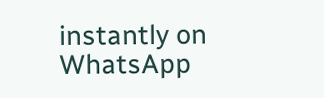instantly on WhatsApp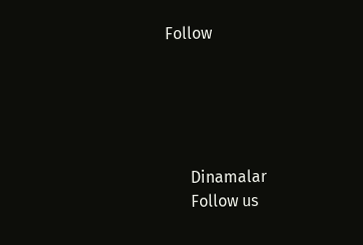Follow





      Dinamalar
      Follow us